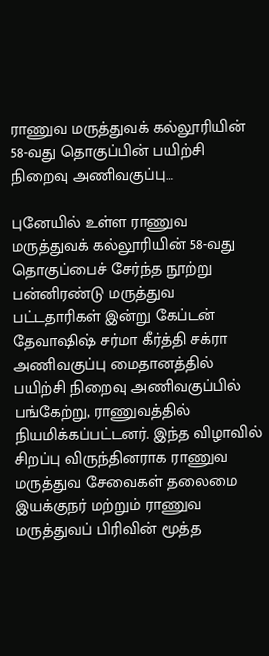ராணுவ மருத்துவக் கல்லூரியின் 58-வது தொகுப்பின் பயிற்சி நிறைவு அணிவகுப்பு…

புனேயில் உள்ள ராணுவ மருத்துவக் கல்லூரியின் 58-வது தொகுப்பைச் சேர்ந்த நூற்று பன்னிரண்டு மருத்துவ பட்டதாரிகள் இன்று கேப்டன் தேவாஷிஷ் சர்மா கீர்த்தி சக்ரா அணிவகுப்பு மைதானத்தில் பயிற்சி நிறைவு அணிவகுப்பில் பங்கேற்று, ராணுவத்தில் நியமிக்கப்பட்டனர். இந்த விழாவில் சிறப்பு விருந்தினராக ராணுவ மருத்துவ சேவைகள் தலைமை இயக்குநர் மற்றும் ராணுவ மருத்துவப் பிரிவின் மூத்த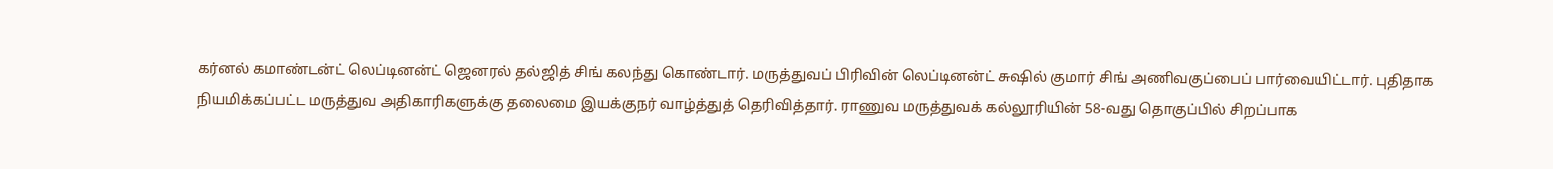கர்னல் கமாண்டன்ட் லெப்டினன்ட் ஜெனரல் தல்ஜித் சிங் கலந்து கொண்டார். மருத்துவப் பிரிவின் லெப்டினன்ட் சுஷில் குமார் சிங் அணிவகுப்பைப் பார்வையிட்டார். புதிதாக நியமிக்கப்பட்ட மருத்துவ அதிகாரிகளுக்கு தலைமை இயக்குநர் வாழ்த்துத் தெரிவித்தார். ராணுவ மருத்துவக் கல்லூரியின் 58-வது தொகுப்பில் சிறப்பாக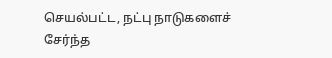செயல்பட்ட, நட்பு நாடுகளைச் சேர்ந்த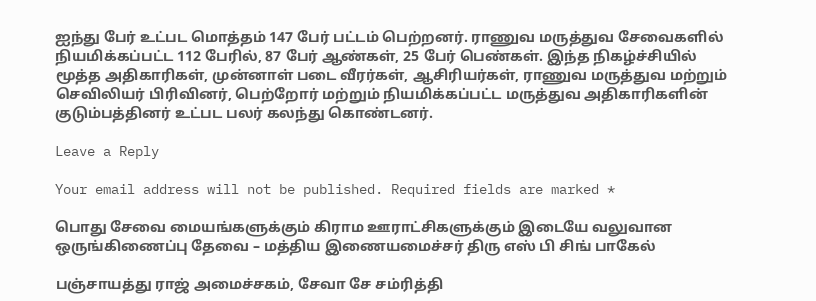ஐந்து பேர் உட்பட மொத்தம் 147 பேர் பட்டம் பெற்றனர். ராணுவ மருத்துவ சேவைகளில் நியமிக்கப்பட்ட 112 பேரில், 87 பேர் ஆண்கள், 25 பேர் பெண்கள். இந்த நிகழ்ச்சியில் மூத்த அதிகாரிகள், முன்னாள் படை வீரர்கள், ஆசிரியர்கள், ராணுவ மருத்துவ மற்றும் செவிலியர் பிரிவினர், பெற்றோர் மற்றும் நியமிக்கப்பட்ட மருத்துவ அதிகாரிகளின் குடும்பத்தினர் உட்பட பலர் கலந்து கொண்டனர்.

Leave a Reply

Your email address will not be published. Required fields are marked *

பொது சேவை மையங்களுக்கும் கிராம ஊராட்சிகளுக்கும் இடையே வலுவான ஒருங்கிணைப்பு தேவை – மத்திய இணையமைச்சர் திரு எஸ் பி சிங் பாகேல்

பஞ்சாயத்து ராஜ் அமைச்சகம், சேவா சே சம்ரித்தி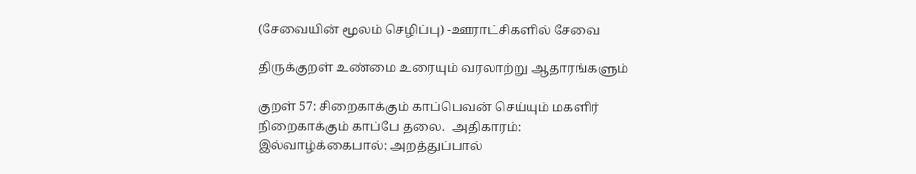(சேவையின் மூலம் செழிப்பு) -ஊராட்சிகளில் சேவை

திருக்குறள் உண்மை உரையும் வரலாற்று ஆதாரங்களும்

குறள் 57: சிறைகாக்கும் காப்பெவன் செய்யும் மகளிர் நிறைகாக்கும் காப்பே தலை.  அதிகாரம்: இல்வாழ்க்கைபால்: அறத்துப்பால்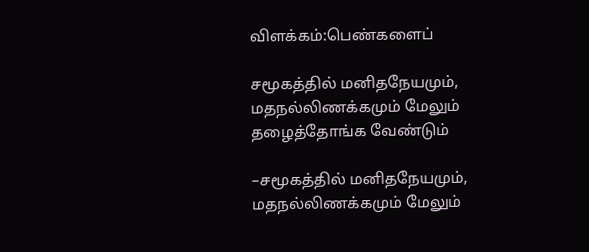விளக்கம்:பெண்களைப்

சமூகத்தில் மனிதநேயமும், மதநல்லிணக்கமும் மேலும் தழைத்தோங்க வேண்டும்

–சமூகத்தில் மனிதநேயமும், மதநல்லிணக்கமும் மேலும்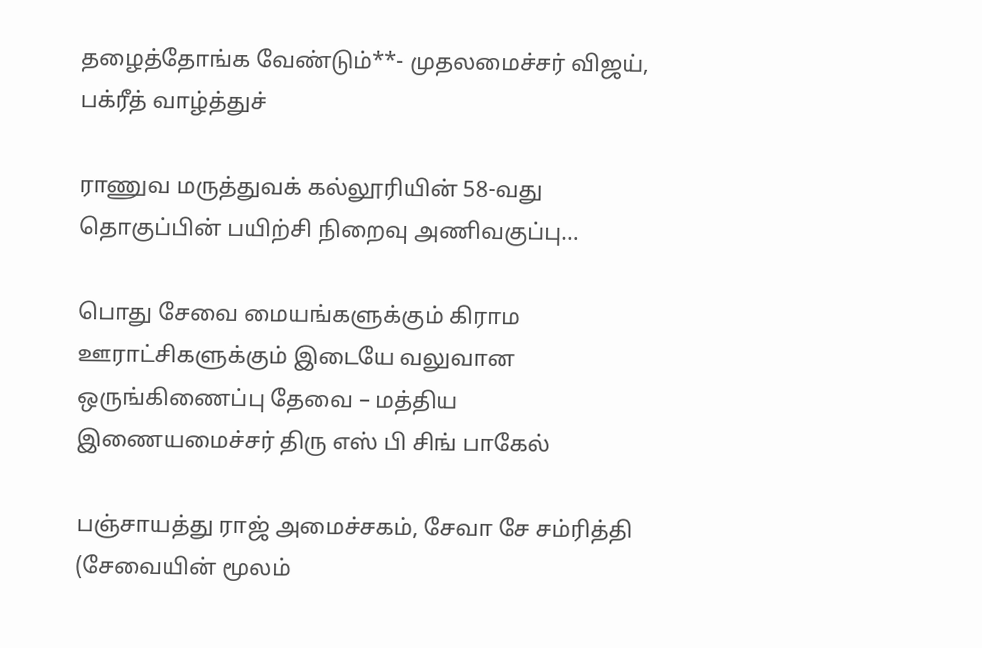தழைத்தோங்க வேண்டும்**- முதலமைச்சர் விஜய், பக்ரீத் வாழ்த்துச்

ராணுவ மருத்துவக் கல்லூரியின் 58-வது தொகுப்பின் பயிற்சி நிறைவு அணிவகுப்பு…

பொது சேவை மையங்களுக்கும் கிராம ஊராட்சிகளுக்கும் இடையே வலுவான ஒருங்கிணைப்பு தேவை – மத்திய இணையமைச்சர் திரு எஸ் பி சிங் பாகேல்

பஞ்சாயத்து ராஜ் அமைச்சகம், சேவா சே சம்ரித்தி (சேவையின் மூலம்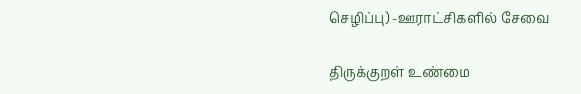செழிப்பு) -ஊராட்சிகளில் சேவை

திருக்குறள் உண்மை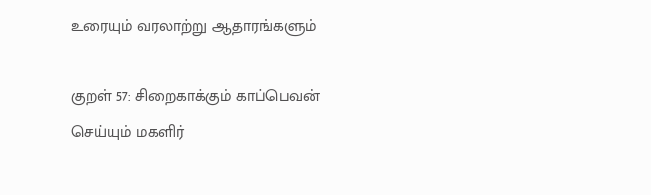உரையும் வரலாற்று ஆதாரங்களும்

குறள் 57: சிறைகாக்கும் காப்பெவன் செய்யும் மகளிர்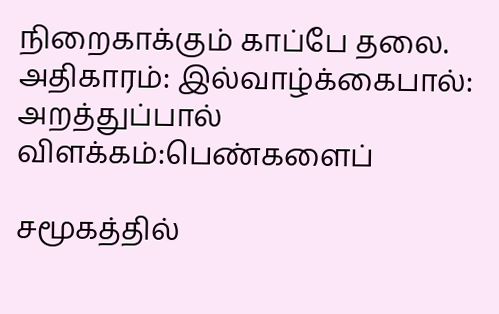நிறைகாக்கும் காப்பே தலை.  அதிகாரம்: இல்வாழ்க்கைபால்: அறத்துப்பால் விளக்கம்:பெண்களைப்

சமூகத்தில்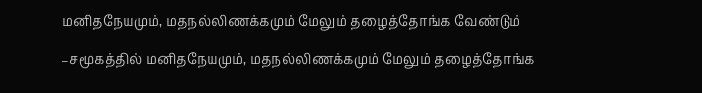மனிதநேயமும், மதநல்லிணக்கமும் மேலும் தழைத்தோங்க வேண்டும்

–சமூகத்தில் மனிதநேயமும், மதநல்லிணக்கமும் மேலும் தழைத்தோங்க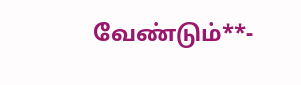வேண்டும்**-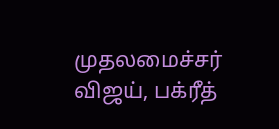முதலமைச்சர் விஜய், பக்ரீத்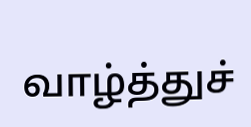வாழ்த்துச்